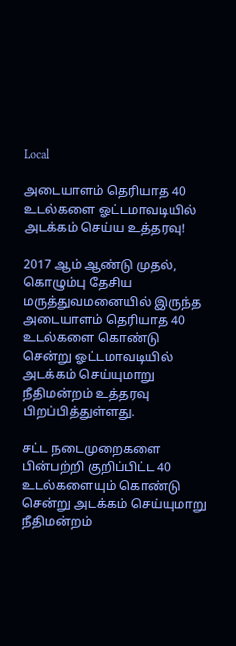Local

அடையாளம் தெரியாத 40 உடல்களை ஓட்டமாவடியில் அடக்கம் செய்ய உத்தரவு!

2017 ஆம் ஆண்டு முதல், கொழும்பு தேசிய மருத்துவமனையில் இருந்த அடையாளம் தெரியாத 40 உடல்களை கொண்டு சென்று ஓட்டமாவடியில் அடக்கம் செய்யுமாறு நீதிமன்றம் உத்தரவு பிறப்பித்துள்ளது.

சட்ட நடைமுறைகளை பின்பற்றி குறிப்பிட்ட 40 உடல்களையும் கொண்டு சென்று அடக்கம் செய்யுமாறு நீதிமன்றம்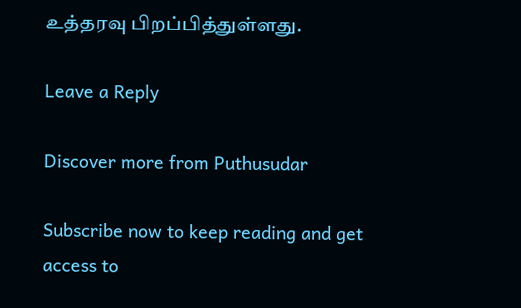உத்தரவு பிறப்பித்துள்ளது.

Leave a Reply

Discover more from Puthusudar

Subscribe now to keep reading and get access to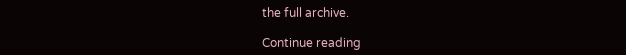the full archive.

Continue reading